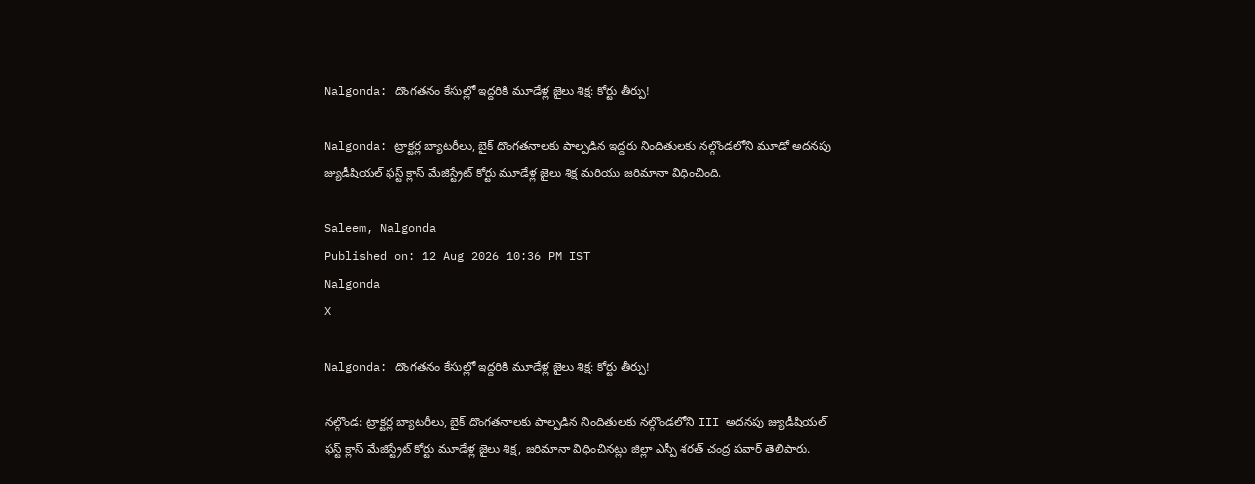Nalgonda: దొంగతనం కేసుల్లో ఇద్దరికి మూడేళ్ల జైలు శిక్ష: కోర్టు తీర్పు!

Nalgonda: ట్రాక్టర్ల బ్యాటరీలు, బైక్ దొంగతనాలకు పాల్పడిన ఇద్దరు నిందితులకు నల్గొండలోని మూడో అదనపు జ్యుడీషియల్ ఫస్ట్ క్లాస్ మేజిస్ట్రేట్ కోర్టు మూడేళ్ల జైలు శిక్ష మరియు జరిమానా విధించింది.

Saleem, Nalgonda
Published on: 12 Aug 2026 10:36 PM IST
Nalgonda
X

Nalgonda: దొంగతనం కేసుల్లో ఇద్దరికి మూడేళ్ల జైలు శిక్ష: కోర్టు తీర్పు!

నల్గొండ: ట్రాక్టర్ల బ్యాటరీలు, బైక్ దొంగతనాలకు పాల్పడిన నిందితులకు నల్గొండలోని III అదనపు జ్యుడీషియల్ ఫస్ట్ క్లాస్ మేజిస్ట్రేట్ కోర్టు మూడేళ్ల జైలు శిక్ష, జరిమానా విధించినట్లు జిల్లా ఎస్పీ శరత్ చంద్ర పవార్ తెలిపారు.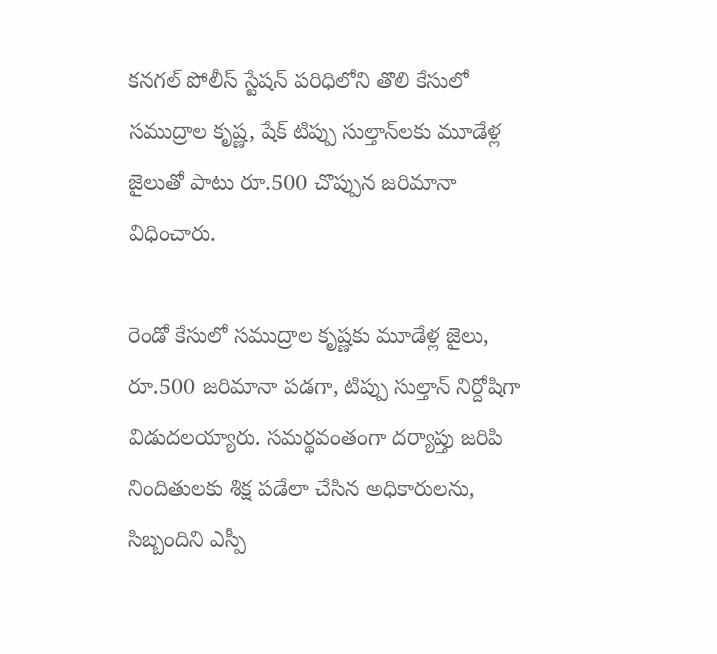కనగల్ పోలీస్ స్టేషన్ పరిధిలోని తొలి కేసులో సముద్రాల కృష్ణ, షేక్ టిప్పు సుల్తాన్‌లకు మూడేళ్ల జైలుతో పాటు రూ.500 చొప్పున జరిమానా విధించారు.

రెండో కేసులో సముద్రాల కృష్ణకు మూడేళ్ల జైలు, రూ.500 జరిమానా పడగా, టిప్పు సుల్తాన్ నిర్దోషిగా విడుదలయ్యారు. సమర్థవంతంగా దర్యాప్తు జరిపి నిందితులకు శిక్ష పడేలా చేసిన అధికారులను, సిబ్బందిని ఎస్పీ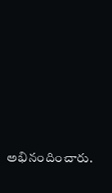అభినందించారు.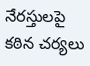నేరస్తులపై కఠిన చర్యలు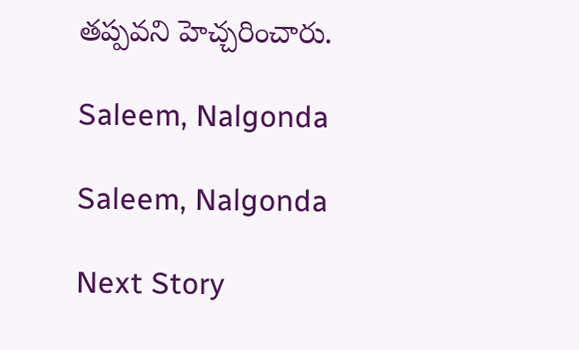తప్పవని హెచ్చరించారు.

Saleem, Nalgonda

Saleem, Nalgonda

Next Story